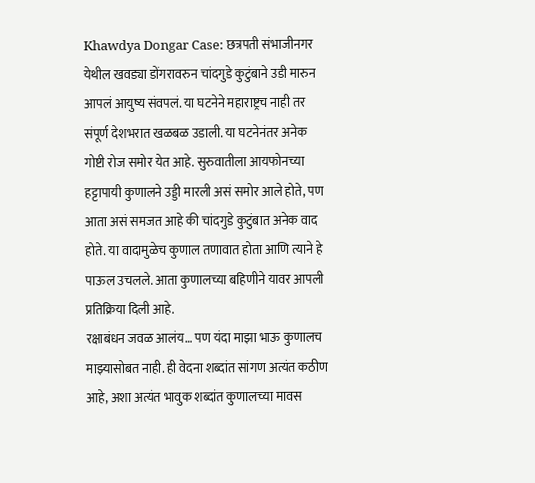Khawdya Dongar Case: छत्रपती संभाजीनगर येथील खवड्या डोंगरावरुन चांदगुडे कुटुंबाने उडी मारुन आपलं आयुष्य संवपलं. या घटनेने महाराष्ट्रच नाही तर संपूर्ण देशभरात खळबळ उडाली. या घटनेनंतर अनेक गोष्टी रोज समोर येत आहे. सुरुवातीला आयफोनच्या हट्टापायी कुणालने उड्डी मारली असं समोर आले होते, पण आता असं समजत आहे की चांदगुडे कुटुंबात अनेक वाद होते. या वादामुळेच कुणाल तणावात होता आणि त्याने हे पाऊल उचलले. आता कुणालच्या बहिणीने यावर आपली प्रतिक्रिया दिली आहे.
रक्षाबंधन जवळ आलंय… पण यंदा माझा भाऊ कुणालच माझ्यासोबत नाही. ही वेदना शब्दांत सांगण अत्यंत कठीण आहे, अशा अत्यंत भावुक शब्दांत कुणालच्या मावस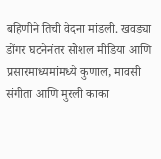बहिणीने तिची वेदना मांडली. खवड्या डोंगर घटनेनंतर सोशल मीडिया आणि प्रसारमाध्यमांमध्ये कुणाल, मावसी संगीता आणि मुरली काका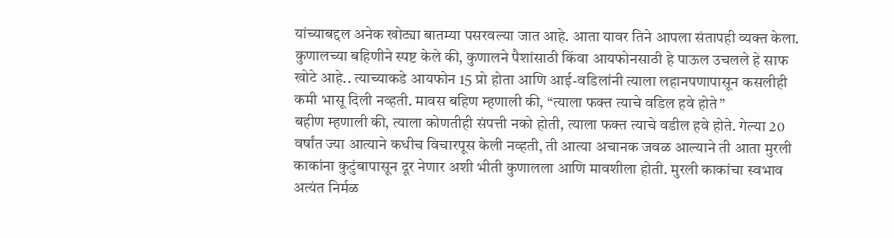यांच्याबद्दल अनेक खोट्या बातम्या पसरवल्या जात आहे. आता यावर तिने आपला संतापही व्यक्त केला. कुणालच्या बहिणीने स्पष्ट केले की, कुणालने पैशांसाठी किंवा आयफोनसाठी हे पाऊल उचलले हे साफ खोटे आहे.. त्याच्याकडे आयफोन 15 प्रो होता आणि आई-वडिलांनी त्याला लहानपणापासून कसलीही कमी भासू दिली नव्हती. मावस बहिण म्हणाली की, “त्याला फक्त त्याचे वडिल हवे होते”
बहीण म्हणाली की, त्याला कोणतीही संपत्ती नको होती, त्याला फक्त त्याचे वडील हवे होते. गेल्या 20 वर्षांत ज्या आत्याने कधीच विचारपूस केली नव्हती, ती आत्या अचानक जवळ आल्याने ती आता मुरली काकांना कुटुंबापासून दूर नेणार अशी भीती कुणालला आणि मावशीला होती. मुरली काकांचा स्वभाव अत्यंत निर्मळ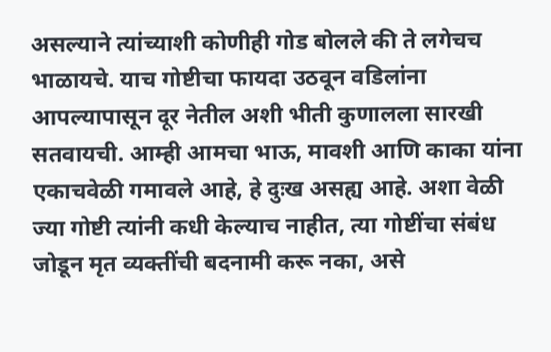असल्याने त्यांच्याशी कोणीही गोड बोलले की ते लगेचच भाळायचे. याच गोष्टीचा फायदा उठवून वडिलांना आपल्यापासून दूर नेतील अशी भीती कुणालला सारखी सतवायची. आम्ही आमचा भाऊ, मावशी आणि काका यांना एकाचवेळी गमावले आहे, हे दुःख असह्य आहे. अशा वेळी ज्या गोष्टी त्यांनी कधी केल्याच नाहीत, त्या गोष्टींचा संबंध जोडून मृत व्यक्तींची बदनामी करू नका, असे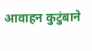आवाहन कुटुंबाने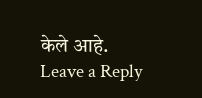केले आहे.
Leave a Reply